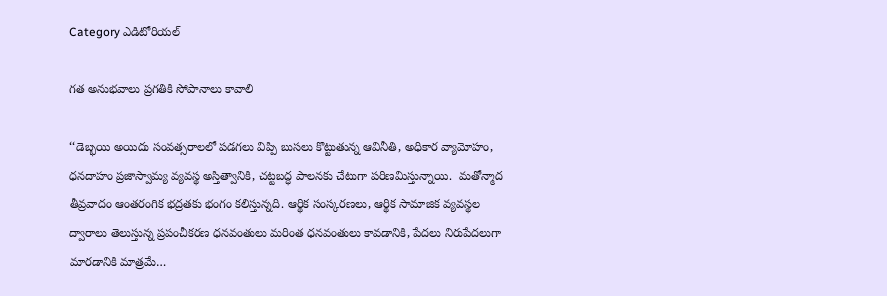Category ఎడిటోరియల్

గత అనుభవాలు ప్రగతికి సోపానాలు కావాలి

‘‘డెబ్భయి అయిదు సంవత్సరాలలో పడగలు విప్పి బుసలు కొట్టుతున్న ఆవినీతి, అధికార వ్యామోహం, ధనదాహం ప్రజాస్వామ్య వ్యవస్థ అస్తిత్వానికి, చట్టబద్ధ పాలనకు చేటుగా పరిణమిస్తున్నాయి.  మతోన్మాద తీవ్రవాదం ఆంతరంగిక భద్రతకు భంగం కలిస్తున్నది. ఆర్థిక సంస్కరణలు, ఆర్థిక సామాజిక వ్యవస్థల ద్వారాలు తెలుస్తున్న ప్రపంచీకరణ ధనవంతులు మరింత ధనవంతులు కావడానికి, పేదలు నిరుపేదలుగా మారడానికి మాత్రమే…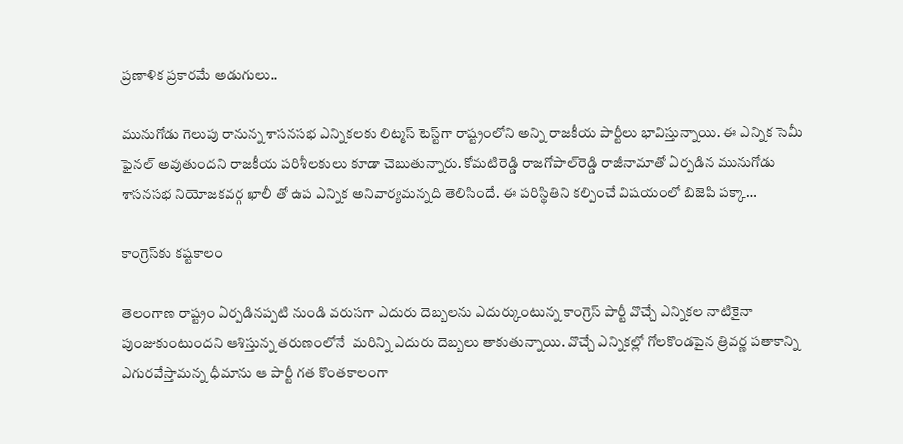ప్రణాళిక ప్రకారమే అడుగులు..

మునుగోడు గెలుపు రానున్న శాసనసభ ఎన్నికలకు లిట్మస్‌ ‌టెస్ట్‌గా రాష్ట్రంలోని అన్ని రాజకీయ పార్టీలు భావిస్తున్నాయి. ఈ ఎన్నిక సెమీ ఫైనల్‌ అవుతుందని రాజకీయ పరిశీలకులు కూడా చెబుతున్నారు. కోమటిరెడ్డి రాజగోపాల్‌రెడ్డి రాజీనామాతో ఏర్పడిన మునుగోడు శాసనసభ నియోజకవర్గ ఖాలీ తో ఉప ఎన్నిక అనివార్యమన్నది తెలిసిందే. ఈ పరిస్థితిని కల్పించే విషయంలో బిజెపి పక్కా…

కాంగ్రెస్‌కు కష్టకాలం

తెలంగాణ రాష్ట్రం ఏర్పడినప్పటి నుండి వరుసగా ఎదురు దెబ్బలను ఎదుర్కుంటున్న కాంగ్రెస్‌ ‌పార్టీ వొచ్చే ఎన్నికల నాటికైనా పుంజుకుంటుందని ఆశిస్తున్న తరుణంలోనే  మరిన్ని ఎదురు దెబ్బలు తాకుతున్నాయి. వొచ్చే ఎన్నికల్లో గోలకొండపైన త్రివర్ణ పతాకాన్ని ఎగురవేస్తామన్న ధీమాను ఆ పార్టీ గత కొంతకాలంగా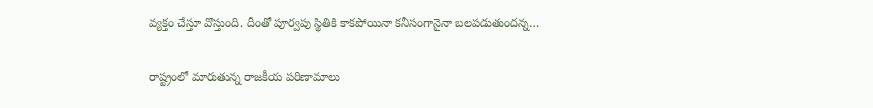వ్యక్తం చేస్తూ వొస్తుంది. దీంతో పూర్వపు స్థితికి కాకపోయినా కనీసంగానైనా బలపడుతుందన్న…

రాష్ట్రంలో మారుతున్న రాజకీయ పరిణామాలు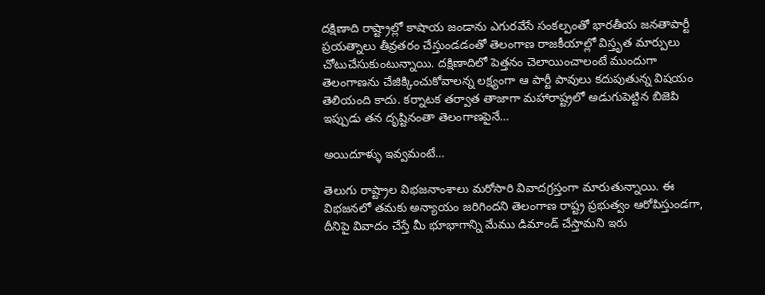దక్షిణాది రాష్ట్రాల్లో కాషాయ జండాను ఎగురవేసే సంకల్పంతో భారతీయ జనతాపార్టీ ప్రయత్నాలు తీవ్రతరం చేస్తుండడంతో తెలంగాణ రాజకీయాల్లో విస్తృత మార్పులు చోటుచేసుకుంటున్నాయి. దక్షిణాదిలో పెత్తనం చెలాయించాలంటే ముందుగా తెలంగాణను చేజిక్కించుకోవాలన్న లక్ష్యంగా ఆ పార్టీ పావులు కదుపుతున్న విషయం తెలియంది కాదు. కర్నాటక తర్వాత తాజాగా మహారాష్ట్రలో అడుగుపెట్టిన బిజెపి ఇప్పుడు తన దృష్టినంతా తెలంగాణపైనే…

అయిదూళ్ళు ఇవ్వమంటే…

తెలుగు రాష్ట్రాల విభజనాంశాలు మరోసారి వివాదగ్రస్తంగా మారుతున్నాయి. ఈ విభజనలో తమకు అన్యాయం జరిగిందని తెలంగాణ రాష్ట్ర ప్రభుత్వం ఆరోపిస్తుండగా, దీనిపై వివాదం చేస్తే మీ భూభాగాన్ని మేము డిమాండ్‌ ‌చేస్తామని ఇరు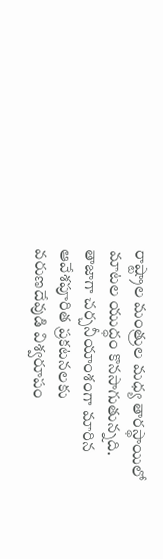రాష్ట్రాల మంత్రుల మధ్య తారస్థాయిలో మాటల యుద్ధం కొనసాగుతున్నది. తాజాగా చర్చనీయాంశంగా మారిన ఆవేశపూరిత ప్రకటనలకు వరుణదేవుడి విశ్వరూపం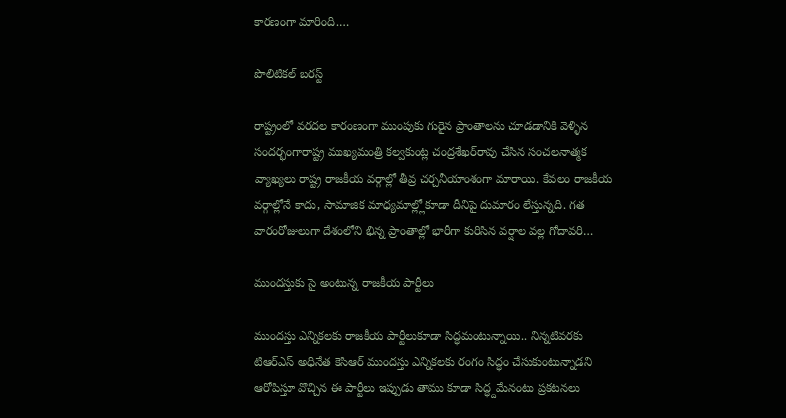కారణంగా మారింది.…

పొలిటికల్‌ ‌బరస్ట్

రాష్ట్రంలో వరదల కారంణంగా ముంపుకు గురైన ప్రాంతాలను చూడడానికి వెళ్ళిన సందర్భంగారాష్ట్ర ముఖ్యమంత్రి కల్వకుంట్ల చంద్రశేఖర్‌రావు చేసిన సంచలనాత్మక వ్యాఖ్యలు రాష్ట్ర రాజకీయ వర్గాల్లో తీవ్ర చర్చనీయాంశంగా మారాయి. కేవలం రాజకీయ వర్గాల్లోనే కాదు, సామాజిక మాధ్యమాల్ల్లోకూడా దీనిపై దుమారం లేస్తున్నది. గత వారంరోజులుగా దేశంలోని భిన్న ప్రాంతాల్లో భారీగా కురిసిన వర్షాల వల్ల గోదావరి…

ముందస్తుకు సై అంటున్న రాజకీయ పార్టీలు

ముందస్తు ఎన్నికలకు రాజకీయ పార్టీలుకూడా సిద్ధమంటున్నాయి.. నిన్నటివరకు టిఆర్‌ఎస్‌ అధినేత కెసిఆర్‌ ‌ముందస్తు ఎన్నికలకు రంగం సిద్ధం చేసుకుంటున్నాడని ఆరోపిస్తూ వొచ్చిన ఈ పార్టీలు ఇప్పుడు తాము కూడా సిద్ధ్దమేనంటు ప్రకటనలు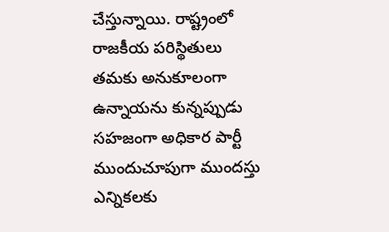చేస్తున్నాయి. రాష్ట్రంలో రాజకీయ పరిస్థితులు తమకు అనుకూలంగా ఉన్నాయను కున్నప్పుడు సహజంగా అధికార పార్టీ ముందుచూపుగా ముందస్తు ఎన్నికలకు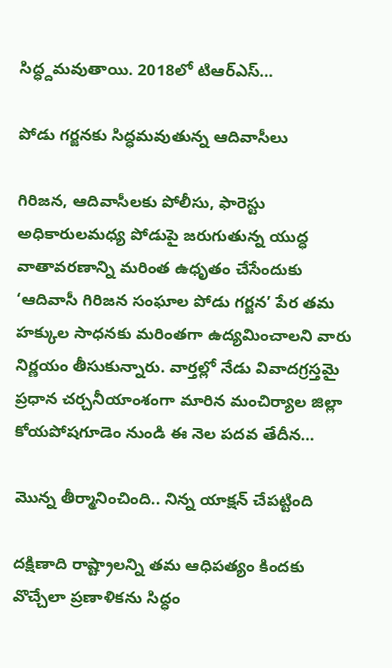సిద్ధ్దమవుతాయి. 2018లో టిఆర్‌ఎస్‌…

పోడు గర్జనకు సిద్ధమవుతున్న ఆదివాసీలు

గిరిజన, ఆదివాసీలకు పోలీసు, ఫారెస్టు అధికారులమధ్య పోడుపై జరుగుతున్న యుద్ధ వాతావరణాన్ని మరింత ఉధృతం చేసేందుకు ‘ఆదివాసీ గిరిజన సంఘాల పోడు గర్జన’ పేర తమ హక్కుల సాధనకు మరింతగా ఉద్యమించాలని వారు నిర్ణయం తీసుకున్నారు. వార్తల్లో నేడు వివాదగ్రస్తమై ప్రధాన చర్చనీయాంశంగా మారిన మంచిర్యాల జిల్లా కోయపోషగూడెం నుండి ఈ నెల పదవ తేదీన…

మొన్న తీర్మానించింది.. నిన్న యాక్షన్‌ ‌చేపట్టింది

దక్షిణాది రాష్ట్రాలన్ని తమ ఆధిపత్యం కిందకు వొచ్చేలా ప్రణాళికను సిద్ధం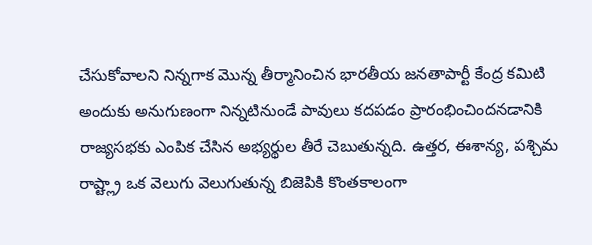చేసుకోవాలని నిన్నగాక మొన్న తీర్మానించిన భారతీయ జనతాపార్టీ కేంద్ర కమిటి అందుకు అనుగుణంగా నిన్నటినుండే పావులు కదపడం ప్రారంభించిందనడానికి రాజ్యసభకు ఎంపిక చేసిన అభ్యర్థుల తీరే చెబుతున్నది. ఉత్తర, ఈశాన్య, పశ్చిమ రాష్ట్ల్రా ఒక వెలుగు వెలుగుతున్న బిజెపికి కొంతకాలంగా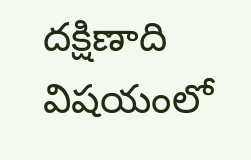దక్షిణాది విషయంలో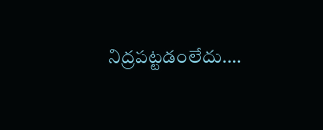నిద్రపట్టడంలేదు.…